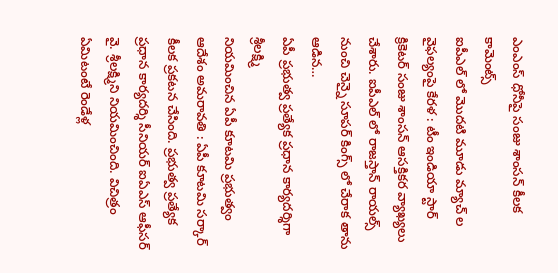ఎంఎంస్ ధోనీపై సంజు శాంసన్ కీలక కామెంట్స్
ఐపీఎల్ లో మొదటి మూడు మ్యాచ్ ల వైఫల్యంపై కేరళ : టీం ఇండియా స్టార్ క్రికెటర్ సంజు శాంసన్ ఆసక్తికర వ్యాఖ్యలు చేశారు. ఐపీఎల్ లో రాజస్తాన్ రాయల్స్ నుంచి చెన్నై సూపర్ కింగ్స్ లో చేరాక తాను ఆడిన…
ఏపీ ప్రభుత్వ ప్రత్యేక ప్రధాన కార్యదర్శిగా శ్రీలక్ష్మి
నియమించిన ఏపీ కూటమి ప్రభుత్వం ఆదేశం అమరావతి : ఏపీ కూటమి సర్కార్ కీలక ప్రకటన చేసింది. ప్రభుత్వ ప్రత్యేక ప్రధాన కార్యదర్శి సీనియర్ ఐఏఎస్ ఆఫీసర్ వై. శ్రీలక్ష్మిని నియమించింది. విచిత్రం ఏమిటంటే రెండేళ్ల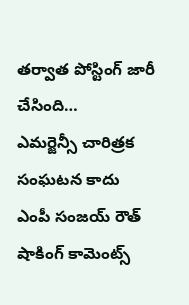తర్వాత పోస్టింగ్ జారీ చేసింది…
ఎమర్జెన్సీ చారిత్రక సంఘటన కాదు
ఎంపీ సంజయ్ రౌత్ షాకింగ్ కామెంట్స్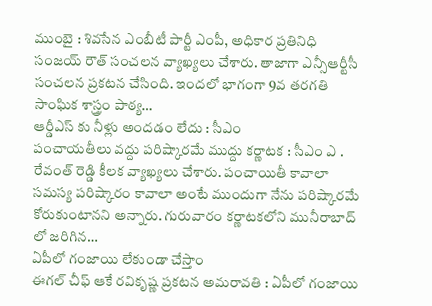ముంబై : శివసేన ఎంబీటీ పార్టీ ఎంపీ, అధికార ప్రతినిధి సంజయ్ రౌత్ సంచలన వ్యాఖ్యలు చేశారు. తాజాగా ఎన్సీఆర్టీసీ సంచలన ప్రకటన చేసింది. ఇందలో భాగంగా 9వ తరగతి సాంఘిక శాస్త్రం పాఠ్య…
ఆర్డీఎస్ కు నీళ్లు అందడం లేదు : సీఎం
పంచాయతీలు వద్దు పరిష్కారమే ముద్దు కర్ణాటక : సీఎం ఎ . రేవంత్ రెడ్డి కీలక వ్యాఖ్యలు చేశారు. పంచాయితీ కావాలా సమస్య పరిష్కారం కావాలా అంటే ముందుగా నేను పరిష్కారమే కోరుకుంటానని అన్నారు. గురువారం కర్ణాటకలోని మునీరాబాద్ లో జరిగిన…
ఏపీలో గంజాయి లేకుండా చేస్తాం
ఈగల్ చీఫ్ ఆకే రవికృష్ణ ప్రకటన అమరావతి : ఏపీలో గంజాయి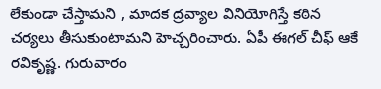లేకుండా చేస్తామని , మాదక ద్రవ్యాల వినియోగిస్తే కఠిన చర్యలు తీసుకుంటామని హెచ్చరించారు. ఏపీ ఈగల్ చీఫ్ ఆకే రవికృష్ణ. గురువారం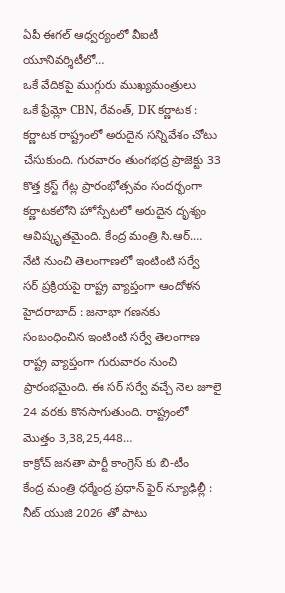ఏపీ ఈగల్ ఆధ్వర్యంలో వీఐటీ యూనివర్శిటీలో…
ఒకే వేదికపై ముగ్గురు ముఖ్యమంత్రులు
ఒకే ఫ్రేమ్లో CBN, రేవంత్, DK కర్ణాటక : కర్ణాటక రాష్ట్రంలో అరుదైన సన్నివేశం చోటు చేసుకుంది. గురవారం తుంగభద్ర ప్రాజెక్టు 33 కొత్త క్రస్ట్ గేట్ల ప్రారంభోత్సవం సందర్భంగా కర్ణాటకలోని హోస్పేటలో అరుదైన దృశ్యం ఆవిష్కృతమైంది. కేంద్ర మంత్రి సి.ఆర్.…
నేటి నుంచి తెలంగాణలో ఇంటింటి సర్వే
సర్ ప్రక్రియపై రాష్ట్ర వ్యాప్తంగా ఆందోళన హైదరాబాద్ : జనాభా గణనకు సంబంధించిన ఇంటింటి సర్వే తెలంగాణ రాష్ట్ర వ్యాప్తంగా గురువారం నుంచి ప్రారంభమైంది. ఈ సర్ సర్వే వచ్చే నెల జూలై 24 వరకు కొనసాగుతుంది. రాష్ట్రంలో మొత్తం 3,38,25,448…
కాక్రోచ్ జనతా పార్టీ కాంగ్రెస్ కు బి-టీం
కేంద్ర మంత్రి ధర్మేంద్ర ప్రధాన్ ఫైర్ న్యూఢిల్లీ : నీట్ యుజి 2026 తో పాటు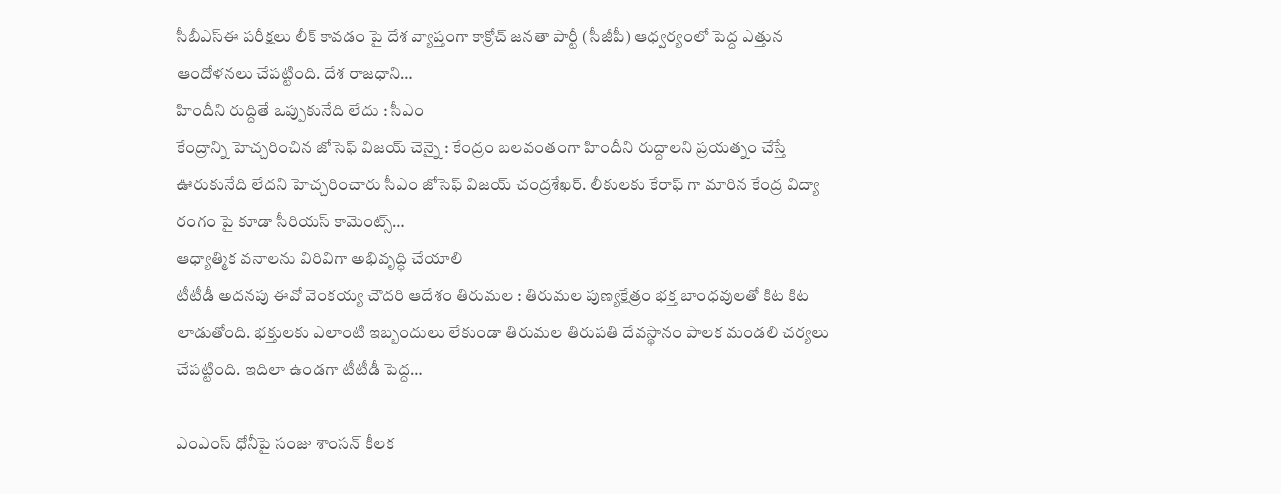సీబీఎస్ఈ పరీక్షలు లీక్ కావడం పై దేశ వ్యాప్తంగా కాక్రోచ్ జనతా పార్టీ (సీజీపీ) ఆధ్వర్యంలో పెద్ద ఎత్తున ఆందోళనలు చేపట్టింది. దేశ రాజధాని…
హిందీని రుద్దితే ఒప్పుకునేది లేదు : సీఎం
కేంద్రాన్ని హెచ్చరించిన జోసెఫ్ విజయ్ చెన్నై : కేంద్రం బలవంతంగా హిందీని రుద్దాలని ప్రయత్నం చేస్తే ఊరుకునేది లేదని హెచ్చరించారు సీఎం జోసెఫ్ విజయ్ చంద్రశేఖర్. లీకులకు కేరాఫ్ గా మారిన కేంద్ర విద్యా రంగం పై కూడా సీరియస్ కామెంట్స్…
ఆధ్యాత్మిక వనాలను విరివిగా అభివృద్ధి చేయాలి
టీటీడీ అదనపు ఈవో వెంకయ్య చౌదరి ఆదేశం తిరుమల : తిరుమల పుణ్యక్షేత్రం భక్త బాంధవులతో కిట కిట లాడుతోంది. భక్తులకు ఎలాంటి ఇబ్బందులు లేకుండా తిరుమల తిరుపతి దేవస్థానం పాలక మండలి చర్యలు చేపట్టింది. ఇదిలా ఉండగా టీటీడీ పెద్ద…

ఎంఎంస్ ధోనీపై సంజు శాంసన్ కీలక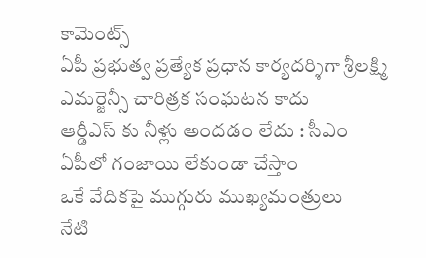కామెంట్స్
ఏపీ ప్రభుత్వ ప్రత్యేక ప్రధాన కార్యదర్శిగా శ్రీలక్ష్మి
ఎమర్జెన్సీ చారిత్రక సంఘటన కాదు
ఆర్డీఎస్ కు నీళ్లు అందడం లేదు : సీఎం
ఏపీలో గంజాయి లేకుండా చేస్తాం
ఒకే వేదికపై ముగ్గురు ముఖ్యమంత్రులు
నేటి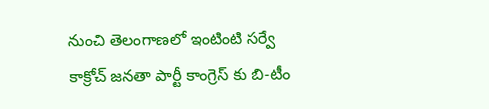నుంచి తెలంగాణలో ఇంటింటి సర్వే
కాక్రోచ్ జనతా పార్టీ కాంగ్రెస్ కు బి-టీం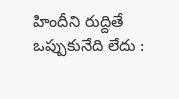హిందీని రుద్దితే ఒప్పుకునేది లేదు :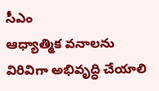సీఎం
ఆధ్యాత్మిక వనాలను విరివిగా అభివృద్ధి చేయాలి